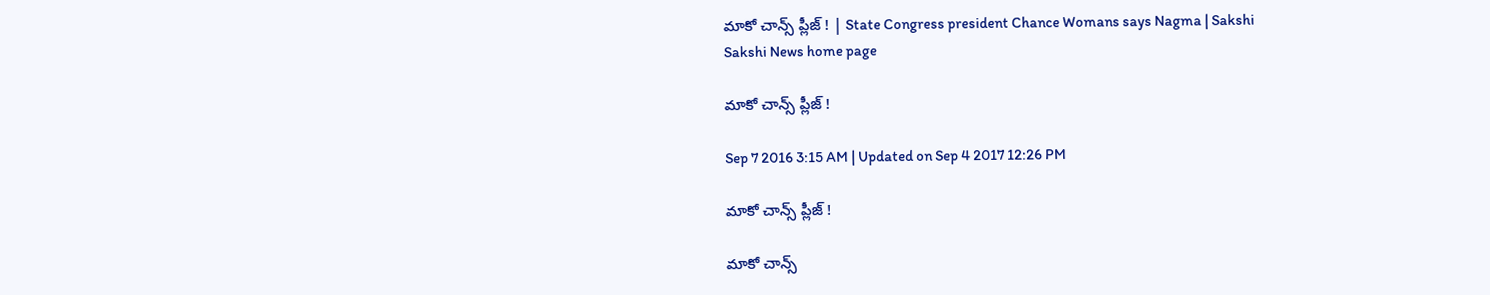మాకో చాన్స్ ప్లీజ్ ! | State Congress president Chance Womans says Nagma | Sakshi
Sakshi News home page

మాకో చాన్స్ ప్లీజ్ !

Sep 7 2016 3:15 AM | Updated on Sep 4 2017 12:26 PM

మాకో చాన్స్ ప్లీజ్ !

మాకో చాన్స్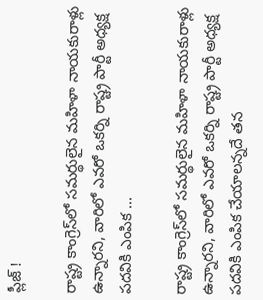ప్లీజ్ !

రాష్ట్ర కాంగ్రెస్‌లో సమర్థులైన మహిళా నాయకురాళ్లు ఉన్నారని, వారిలో ఎవరో ఒకర్ని రాష్ట్ర పార్టీ అధ్యక్ష పదవికి ఎంపిక ...

రాష్ట్ర కాంగ్రెస్‌లో సమర్థులైన మహిళా నాయకురాళ్లు ఉన్నారని, వారిలో ఎవరో ఒకర్ని రాష్ట్ర పార్టీ అధ్యక్ష పదవికి ఎంపిక చేయాలన్నదే తన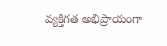వ్యక్తిగత అభిప్రాయంగా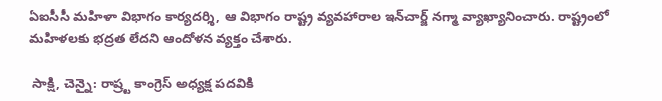ఏఐసీసీ మహిళా విభాగం కార్యదర్శి, ఆ విభాగం రాష్ట్ర వ్యవహారాల ఇన్‌చార్జ్ నగ్మా వ్యాఖ్యానించారు. రాష్ట్రంలో మహిళలకు భద్రత లేదని ఆందోళన వ్యక్తం చేశారు.

 సాక్షి, చెన్నై: రాష్ర్ట కాంగ్రెస్ అధ్యక్ష పదవికి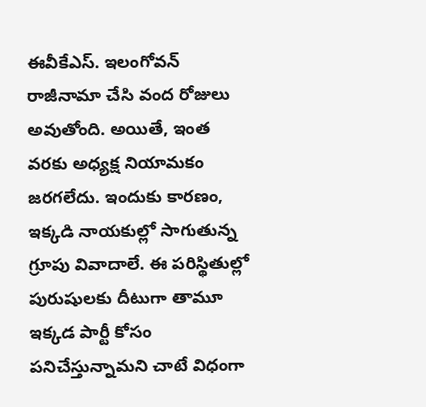ఈవీకేఎస్. ఇలంగోవన్ రాజీనామా చేసి వంద రోజులు అవుతోంది. అయితే, ఇంత వరకు అధ్యక్ష నియామకం జరగలేదు. ఇందుకు కారణం, ఇక్కడి నాయకుల్లో సాగుతున్న గ్రూపు వివాదాలే. ఈ పరిస్థితుల్లో పురుషులకు దీటుగా తామూ ఇక్కడ పార్టీ కోసం పనిచేస్తున్నామని చాటే విధంగా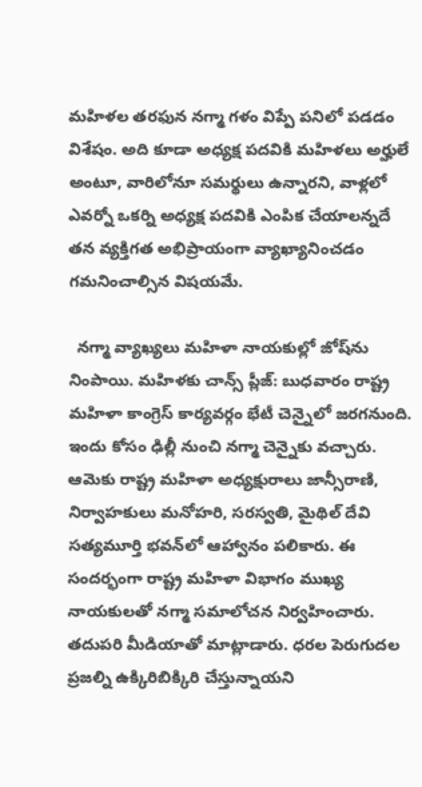మహిళల తరఫున నగ్మా గళం విప్పే పనిలో పడడం విశేషం. అది కూడా అధ్యక్ష పదవికి మహిళలు అర్హులే అంటూ, వారిలోనూ సమర్థులు ఉన్నారని, వాళ్లలో ఎవర్నో ఒకర్ని అధ్యక్ష పదవికి ఎంపిక చేయాలన్నదే తన వ్యక్తిగత అభిప్రాయంగా వ్యాఖ్యానించడం గమనించాల్సిన విషయమే.

  నగ్మా వ్యాఖ్యలు మహిళా నాయకుల్లో జోష్‌ను నింపాయి. మహిళకు చాన్స్ ప్లీజ్: బుధవారం రాష్ట్ర మహిళా కాంగ్రెస్ కార్యవర్గం భేటీ చెన్నైలో జరగనుంది. ఇందు కోసం ఢిల్లీ నుంచి నగ్మా చెన్నైకు వచ్చారు. ఆమెకు రాష్ట్ర మహిళా అధ్యక్షురాలు జాన్సీరాణి, నిర్వాహకులు మనోహరి, సరస్వతి, మైథిల్ దేవి సత్యమూర్తి భవన్‌లో ఆహ్వానం పలికారు. ఈ సందర్భంగా రాష్ట్ర మహిళా విభాగం ముఖ్య నాయకులతో నగ్మా సమాలోచన నిర్వహించారు. తదుపరి మీడియాతో మాట్లాడారు. ధరల పెరుగుదల ప్రజల్ని ఉక్కిరిబిక్కిరి చేస్తున్నాయని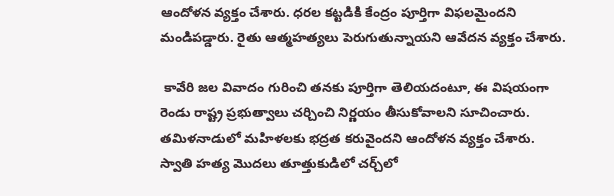ఆందోళన వ్యక్తం చేశారు. ధరల కట్టడికి కేంద్రం పూర్తిగా విఫలమైందని మండిపడ్డారు. రైతు ఆత్మహత్యలు పెరుగుతున్నాయని ఆవేదన వ్యక్తం చేశారు.

 కావేరి జల వివాదం గురించి తనకు పూర్తిగా తెలియదంటూ, ఈ విషయంగా రెండు రాష్ట్ర ప్రభుత్వాలు చర్చించి నిర్ణయం తీసుకోవాలని సూచించారు. తమిళనాడులో మహిళలకు భద్రత కరువైందని ఆందోళన వ్యక్తం చేశారు. స్వాతి హత్య మొదలు తూత్తుకుడిలో చర్చ్‌లో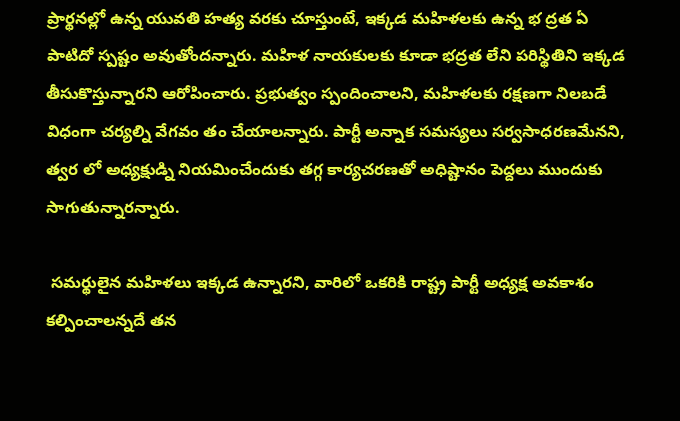ప్రార్థనల్లో ఉన్న యువతి హత్య వరకు చూస్తుంటే, ఇక్కడ మహిళలకు ఉన్న భ ద్రత ఏ పాటిదో స్పష్టం అవుతోందన్నారు. మహిళ నాయకులకు కూడా భద్రత లేని పరిస్థితిని ఇక్కడ తీసుకొస్తున్నారని ఆరోపించారు. ప్రభుత్వం స్పందించాలని, మహిళలకు రక్షణగా నిలబడే విధంగా చర్యల్ని వేగవం తం చేయాలన్నారు. పార్టీ అన్నాక సమస్యలు సర్వసాధరణమేనని, త్వర లో అధ్యక్షుడ్ని నియమించేందుకు తగ్గ కార్యచరణతో అధిష్టానం పెద్దలు ముందుకు సాగుతున్నారన్నారు.

 సమర్థులైన మహిళలు ఇక్కడ ఉన్నారని, వారిలో ఒకరికి రాష్ట్ర పార్టీ అధ్యక్ష అవకాశం కల్పించాలన్నదే తన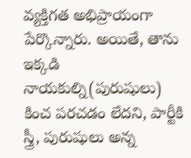వ్యక్తిగత అభిప్రాయంగా పేర్కొన్నారు. అయితే, తాను ఇక్కడి నాయకుల్ని(పురుషులు) కించ పరచడం లేదని, పార్టీకి స్త్రీ, పురుషులు అన్న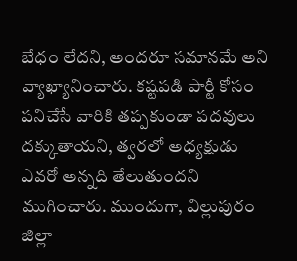బేధం లేదని, అందరూ సమానమే అని వ్యాఖ్యానించారు. కష్టపడి పార్టీ కోసం పనిచేసే వారికి తప్పకుండా పదవులు దక్కుతాయని, త్వరలో అధ్యక్షుడు ఎవరో అన్నది తేలుతుందని ముగించారు. ముందుగా, విల్లుపురం జిల్లా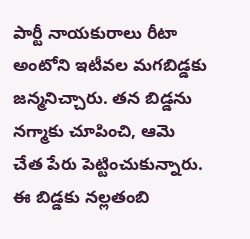పార్టీ నాయకురాలు రీటా అంటోని ఇటీవల మగబిడ్డకు జన్మనిచ్చారు. తన బిడ్డను నగ్మాకు చూపించి, ఆమె చేత పేరు పెట్టించుకున్నారు. ఈ బిడ్డకు నల్లతంబి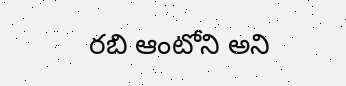రబి ఆంటోని అని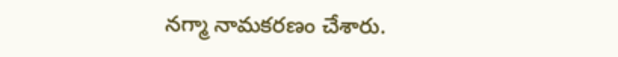నగ్మా నామకరణం చేశారు.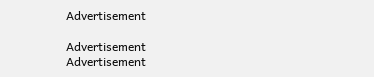Advertisement

Advertisement
Advertisement